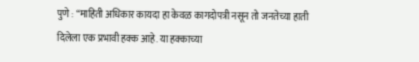पुणे : “माहिती अधिकार कायदा हा केवळ कागदोपत्री नसून तो जनतेच्या हाती दिलेला एक प्रभावी हक्क आहे. या हक्काच्या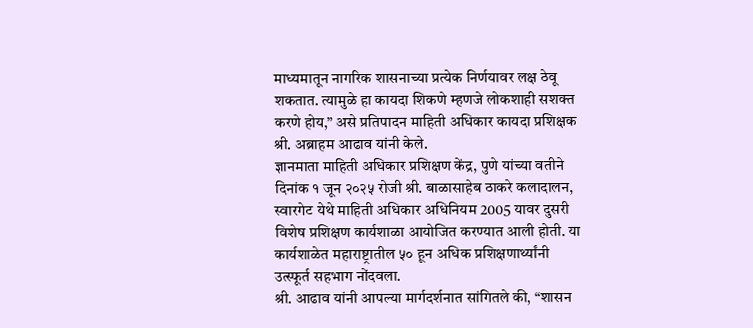माध्यमातून नागरिक शासनाच्या प्रत्येक निर्णयावर लक्ष ठेवू शकतात. त्यामुळे हा कायदा शिकणे म्हणजे लोकशाही सशक्त करणे होय,” असे प्रतिपादन माहिती अधिकार कायदा प्रशिक्षक श्री. अब्राहम आढाव यांनी केले.
ज्ञानमाता माहिती अधिकार प्रशिक्षण केंद्र, पुणे यांच्या वतीने दिनांक १ जून २०२५ रोजी श्री. बाळासाहेब ठाकरे कलादालन, स्वारगेट येथे माहिती अधिकार अधिनियम 2005 यावर दुसरी विशेष प्रशिक्षण कार्यशाळा आयोजित करण्यात आली होती. या कार्यशाळेत महाराष्ट्रातील ५० हून अधिक प्रशिक्षणार्थ्यांनी उत्स्फूर्त सहभाग नोंदवला.
श्री. आढाव यांनी आपल्या मार्गदर्शनात सांगितले की, “शासन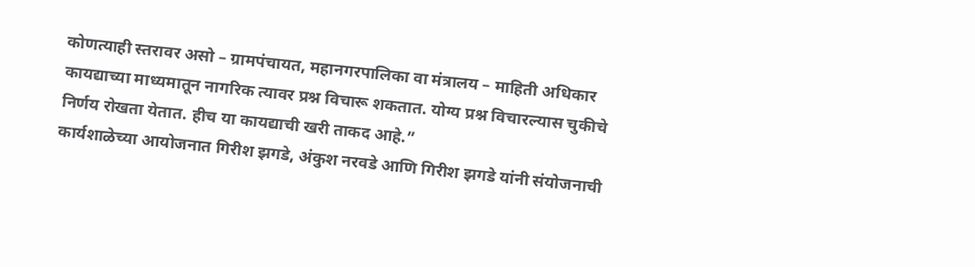कोणत्याही स्तरावर असो – ग्रामपंचायत, महानगरपालिका वा मंत्रालय – माहिती अधिकार कायद्याच्या माध्यमातून नागरिक त्यावर प्रश्न विचारू शकतात. योग्य प्रश्न विचारल्यास चुकीचे निर्णय रोखता येतात. हीच या कायद्याची खरी ताकद आहे.”
कार्यशाळेच्या आयोजनात गिरीश झगडे, अंकुश नरवडे आणि गिरीश झगडे यांनी संयोजनाची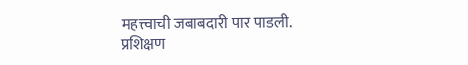महत्त्वाची जबाबदारी पार पाडली.
प्रशिक्षण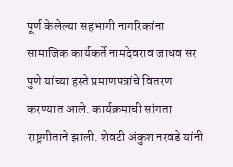पूर्ण केलेल्या सहभागी नागरिकांना सामाजिक कार्यकर्ते नामदेवराव जाधव सर पुणे यांच्या हस्ते प्रमाणपत्रांचे वितरण करण्यात आले. कार्यक्रमाची सांगता राष्ट्रगीताने झाली. शेवटी अंकुश नरवडे यांनी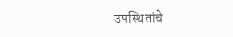उपस्थितांचे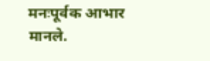मनःपूर्वक आभार मानले.